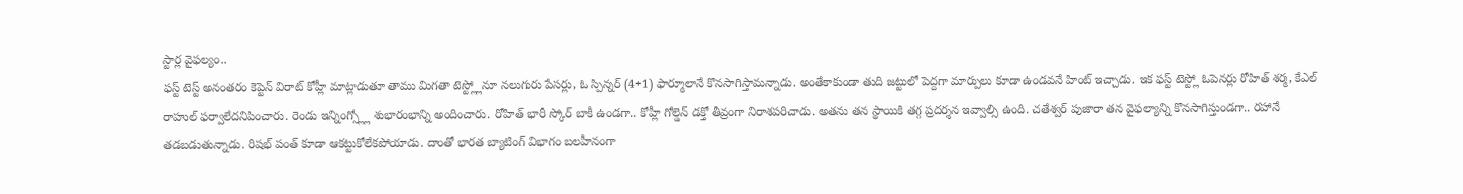స్టార్ల వైఫల్యం..
ఫస్ట్ టెస్ట్ అనంతరం కెప్టెన్ విరాట్ కోహ్లీ మాట్లాడుతూ తాము మిగతా టెస్ట్ల్లోనూ నలుగురు పేసర్లు, ఓ స్పిన్నర్ (4+1) ఫార్మూలానే కొనసాగిస్తామన్నాడు. అంతేకాకుండా తుది జట్టులో పెద్దగా మార్పులు కూడా ఉండవనే హింట్ ఇచ్చాడు. ఇక ఫస్ట్ టెస్ట్లో ఓపెనర్లు రోహిత్ శర్మ, కేఎల్ రాహుల్ ఫర్వాలేదనిపించారు. రెండు ఇన్నింగ్స్ల్లో శుభారంభాన్ని అందించారు. రోహిత్ భారీ స్కోర్ బాకీ ఉండగా.. కోహ్లీ గోల్డెన్ డక్తో తీవ్రంగా నిరాశపరిచాడు. అతను తన స్థాయికి తగ్గ ప్రదర్శన ఇవ్వాల్సి ఉంది. చతేశ్వర్ పుజారా తన వైఫల్యాన్ని కొనసాగిస్తుండగా.. రహానే తడబడుతున్నాడు. రిషభ్ పంత్ కూడా ఆకట్టుకోలేకపోయాడు. దాంతో భారత బ్యాటింగ్ విభాగం బలహీనంగా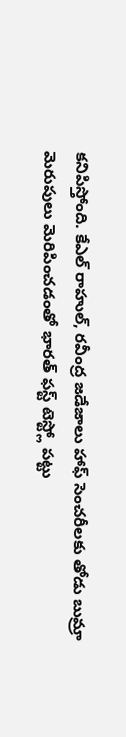కనిపిస్తోంది. కేఎల్ రాహుల్, రవీంద్ర జడేజాలు హాఫ్ సెంచరీలకు తోడు బుమ్రా మెరుపులు మెరిపించడంతో భారత్ ఫస్ట్ టెస్ట్లో పట్టు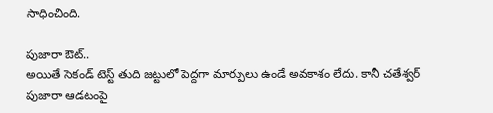సాధించింది.

పుజారా ఔట్..
అయితే సెకండ్ టెస్ట్ తుది జట్టులో పెద్దగా మార్పులు ఉండే అవకాశం లేదు. కానీ చతేశ్వర్ పుజారా ఆడటంపై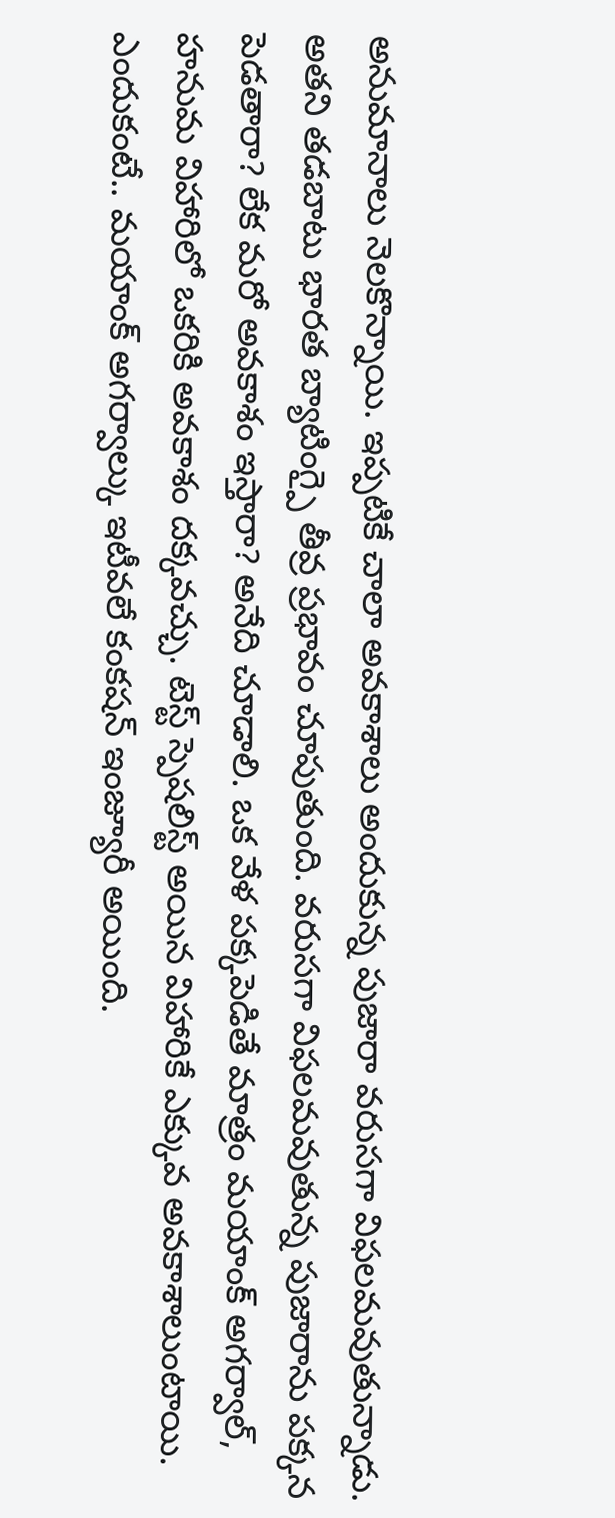అనుమానాలు నెలకొన్నాయి. ఇప్పటికే చాలా అవకాశాలు అందుకున్న పుజారా వరుసగా విఫలమవుతున్నాడు. అతని తడబాటు భారత బ్యాటింగ్పై తీవ్ర ప్రభావం చూపుతుంది. వరుసగా విఫలమవుతున్న పుజారాను పక్కన పెడతారా? లేక మరో అవకాశం ఇస్తారా? అనేది చూడాలి. ఒక వేళ పక్కపెడితే మాత్రం మయాంక్ అగర్వాల్, హనుమ విహారిలో ఒకరికి అవకాశం దక్కవచ్చు. టెస్ట్ స్పెషలిస్ట్ అయిన విహారికే ఎక్కువ అవకాశాలుంటాయి. ఎందుకంటే.. మయాంక్ అగర్వాల్కు ఇటీవలే కంకషన్ ఇంజ్యూరీ అయింది.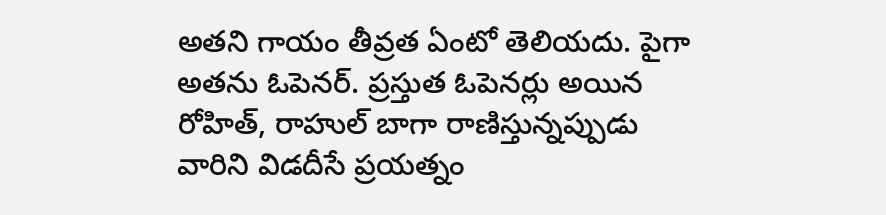అతని గాయం తీవ్రత ఏంటో తెలియదు. పైగా అతను ఓపెనర్. ప్రస్తుత ఓపెనర్లు అయిన రోహిత్, రాహుల్ బాగా రాణిస్తున్నప్పుడు వారిని విడదీసే ప్రయత్నం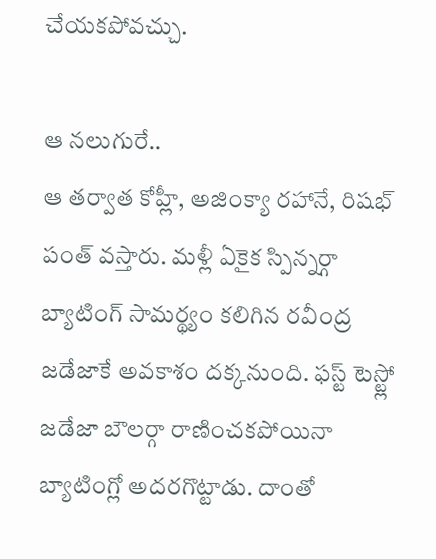చేయకపోవచ్చు.

ఆ నలుగురే..
ఆ తర్వాత కోహ్లీ, అజింక్యా రహానే, రిషభ్ పంత్ వస్తారు. మళ్లీ ఏకైక స్పిన్నర్గా బ్యాటింగ్ సామర్థ్యం కలిగిన రవీంద్ర జడేజాకే అవకాశం దక్కనుంది. ఫస్ట్ టెస్ట్లో జడేజా బౌలర్గా రాణించకపోయినా బ్యాటింగ్లో అదరగొట్టాడు. దాంతో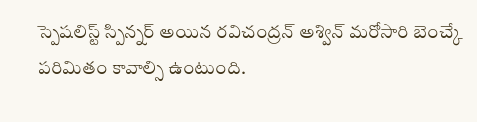స్పెషలిస్ట్ స్పిన్నర్ అయిన రవిచంద్రన్ అశ్విన్ మరోసారి బెంచ్కే పరిమితం కావాల్సి ఉంటుంది.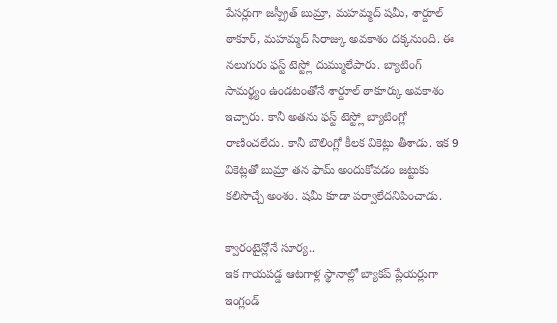పేసర్లుగా జస్ప్రీత్ బుమ్రా, మహమ్మద్ షమీ, శార్దూల్ ఠాకూర్, మహమ్మద్ సిరాజ్కు అవకాశం దక్కనుంది. ఈ నలుగురు ఫస్ట్ టెస్ట్లో దుమ్ములేపారు. బ్యాటింగ్ సామర్థ్యం ఉండటంతోనే శార్దూల్ ఠాకూర్కు అవకాశం ఇచ్చారు. కానీ అతను ఫస్ట్ టెస్ట్లో బ్యాటింగ్లో రాణించలేదు. కానీ బౌలింగ్లో కీలక వికెట్లు తీశాడు. ఇక 9 వికెట్లతో బుమ్రా తన ఫామ్ అందుకోవడం జట్టుకు కలిసొచ్చే అంశం. షమీ కూడా పర్వాలేదనిపించాడు.

క్వారంటైన్లోనే సూర్య..
ఇక గాయపడ్డ ఆటగాళ్ల స్థానాల్లో బ్యాకప్ ప్లేయర్లుగా ఇంగ్లండ్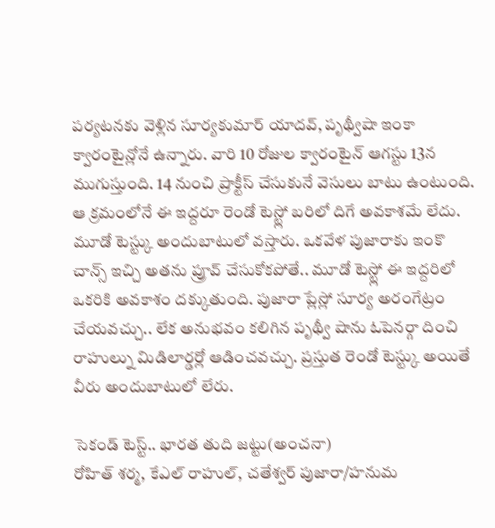పర్యటనకు వెళ్లిన సూర్యకుమార్ యాదవ్, పృథ్వీషా ఇంకా క్వారంటైన్లోనే ఉన్నారు. వారి 10 రోజుల క్వారంటైన్ ఆగస్టు 13న ముగుస్తుంది. 14 నుంచి ప్రాక్టీస్ చేసుకునే వెసులు బాటు ఉంటుంది. ఆ క్రమంలోనే ఈ ఇద్దరూ రెండో టెస్ట్లో బరిలో దిగే అవకాశమే లేదు. మూడో టెస్ట్కు అందుబాటులో వస్తారు. ఒకవేళ పుజారాకు ఇంకొ చాన్స్ ఇచ్చి అతను ప్రూవ్ చేసుకోకపోతే.. మూడో టెస్ట్లో ఈ ఇద్దరిలో ఒకరికి అవకాశం దక్కుతుంది. పుజారా ప్లేస్లో సూర్య అరంగేట్రం చేయవచ్చు.. లేక అనుభవం కలిగిన పృథ్వీ షాను ఓపెనర్గా దించి రాహుల్ను మిడిలార్డర్లో ఆడించవచ్చు. ప్రస్తుత రెండో టెస్ట్కు అయితే వీరు అందుబాటులో లేరు.

సెకండ్ టెస్ట్.. భారత తుది జట్టు(అంచనా)
రోహిత్ శర్మ, కేఎల్ రాహుల్, చతేశ్వర్ పుజారా/హనుమ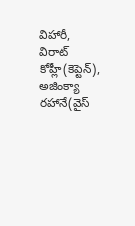విహారీ, విరాట్ కోహ్లీ(కెప్టెన్), అజింక్యా రహానే(వైస్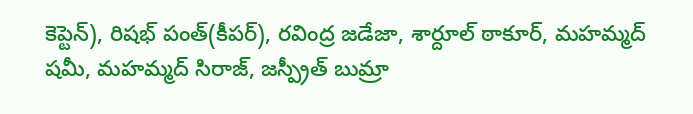కెప్టెన్), రిషభ్ పంత్(కీపర్), రవింద్ర జడేజా, శార్దూల్ ఠాకూర్, మహమ్మద్ షమీ, మహమ్మద్ సిరాజ్, జస్ప్రీత్ బుమ్రా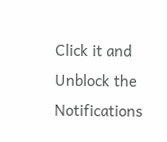Click it and Unblock the Notifications